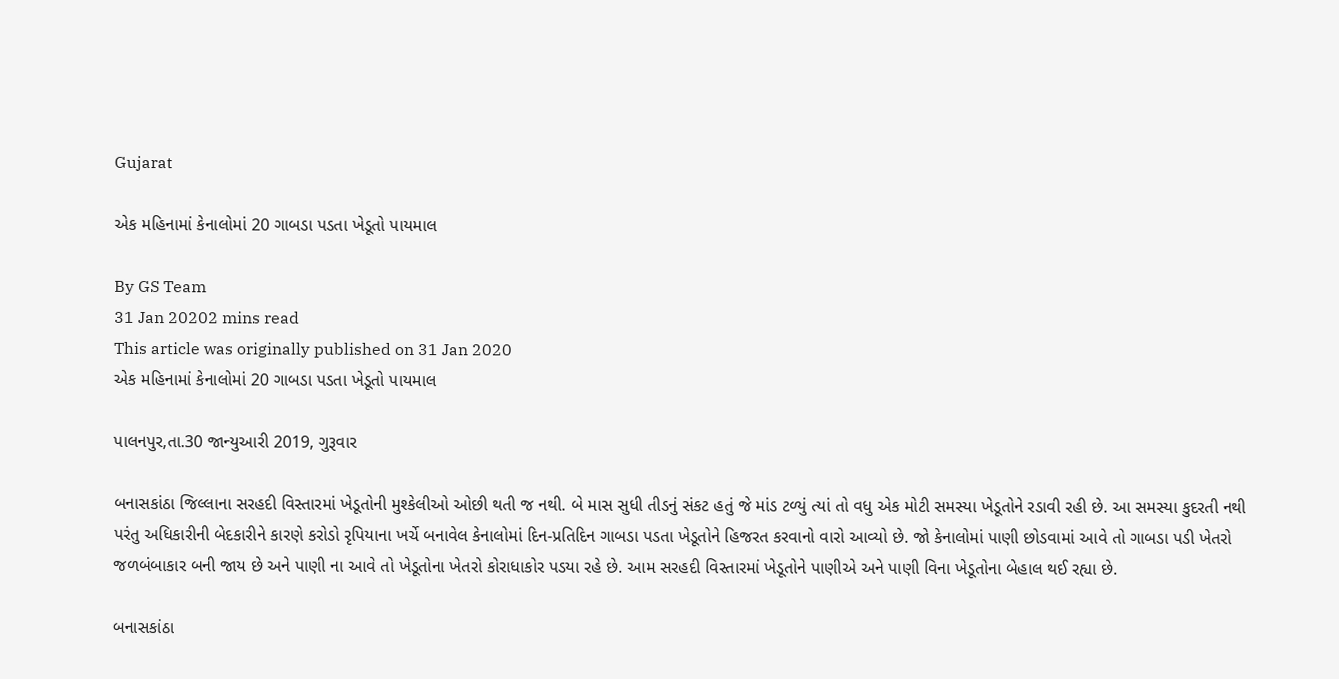Gujarat

એક મહિનામાં કેનાલોમાં 20 ગાબડા પડતા ખેડૂતો પાયમાલ

By GS Team
31 Jan 20202 mins read
This article was originally published on 31 Jan 2020
એક મહિનામાં કેનાલોમાં 20 ગાબડા પડતા ખેડૂતો પાયમાલ

પાલનપુર,તા.30 જાન્યુઆરી 2019, ગુરૂવાર

બનાસકાંઠા જિલ્લાના સરહદી વિસ્તારમાં ખેડૂતોની મુશ્કેલીઓ ઓછી થતી જ નથી. બે માસ સુધી તીડનું સંકટ હતું જે માંડ ટળ્યું ત્યાં તો વધુ એક મોટી સમસ્યા ખેડૂતોને રડાવી રહી છે. આ સમસ્યા કુદરતી નથી પરંતુ અધિકારીની બેદકારીને કારણે કરોડો રૃપિયાના ખર્ચે બનાવેલ કેનાલોમાં દિન-પ્રતિદિન ગાબડા પડતા ખેડૂતોને હિજરત કરવાનો વારો આવ્યો છે. જો કેનાલોમાં પાણી છોડવામાં આવે તો ગાબડા પડી ખેતરો જળબંબાકાર બની જાય છે અને પાણી ના આવે તો ખેડૂતોના ખેતરો કોરાધાકોર પડયા રહે છે. આમ સરહદી વિસ્તારમાં ખેડૂતોને પાણીએ અને પાણી વિના ખેડૂતોના બેહાલ થઈ રહ્યા છે.

બનાસકાંઠા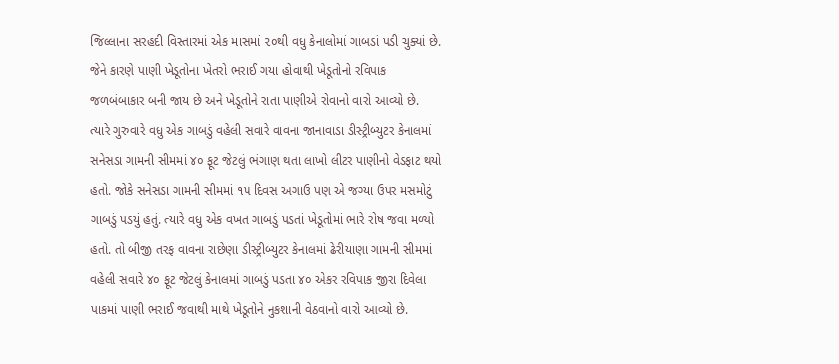જિલ્લાના સરહદી વિસ્તારમાં એક માસમાં ૨૦થી વધુ કેનાલોમાં ગાબડાં પડી ચુક્યાં છે. જેને કારણે પાણી ખેડૂતોના ખેતરો ભરાઈ ગયા હોવાથી ખેડૂતોનો રવિપાક જળબંબાકાર બની જાય છે અને ખેડૂતોને રાતા પાણીએ રોવાનો વારો આવ્યો છે. ત્યારે ગુરુવારે વધુ એક ગાબડું વહેલી સવારે વાવના જાનાવાડા ડીસ્ટ્રીબ્યુટર કેનાલમાં સનેસડા ગામની સીમમાં ૪૦ ફૂટ જેટલું ભંગાણ થતા લાખો લીટર પાણીનો વેડફાટ થયો હતો. જોકે સનેસડા ગામની સીમમાં ૧૫ દિવસ અગાઉ પણ એ જગ્યા ઉપર મસમોટું ગાબડું પડયું હતું. ત્યારે વધુ એક વખત ગાબડું પડતાં ખેડૂતોમાં ભારે રોષ જવા મળ્યો હતો. તો બીજી તરફ વાવના રાછેણા ડીસ્ટ્રીબ્યુટર કેનાલમાં ઢેરીયાણા ગામની સીમમાં વહેલી સવારે ૪૦ ફૂટ જેટલું કેનાલમાં ગાબડું પડતા ૪૦ એકર રવિપાક જીરા દિવેલા પાકમાં પાણી ભરાઈ જવાથી માથે ખેડૂતોને નુકશાની વેઠવાનો વારો આવ્યો છે.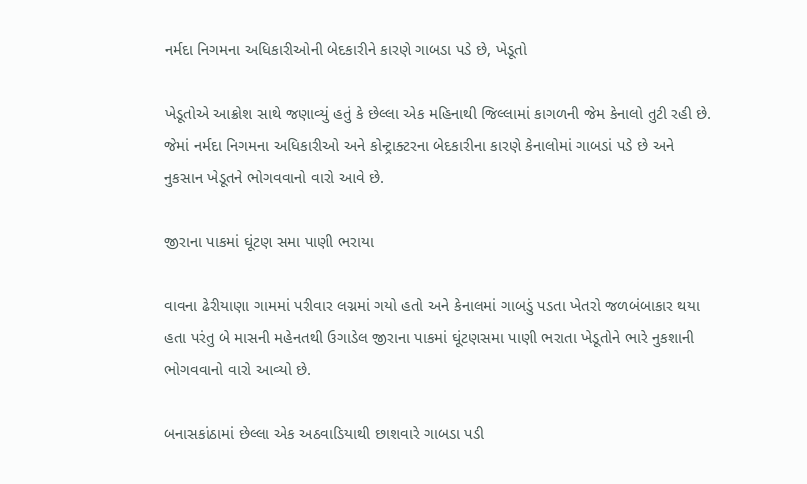નર્મદા નિગમના અધિકારીઓની બેદકારીને કારણે ગાબડા પડે છે, ખેડૂતો

ખેડૂતોએ આક્રોશ સાથે જણાવ્યું હતું કે છેલ્લા એક મહિનાથી જિલ્લામાં કાગળની જેમ કેનાલો તુટી રહી છે. જેમાં નર્મદા નિગમના અધિકારીઓ અને કોન્ટ્રાક્ટરના બેદકારીના કારણે કેનાલોમાં ગાબડાં પડે છે અને નુકસાન ખેડૂતને ભોગવવાનો વારો આવે છે.

જીરાના પાકમાં ઘૂંટણ સમા પાણી ભરાયા

વાવના ઢેરીયાણા ગામમાં પરીવાર લગ્નમાં ગયો હતો અને કેનાલમાં ગાબડું પડતા ખેતરો જળબંબાકાર થયા હતા પરંતુ બે માસની મહેનતથી ઉગાડેલ જીરાના પાકમાં ઘૂંટણસમા પાણી ભરાતા ખેડૂતોને ભારે નુકશાની ભોગવવાનો વારો આવ્યો છે.

બનાસકાંઠામાં છેલ્લા એક અઠવાડિયાથી છાશવારે ગાબડા પડી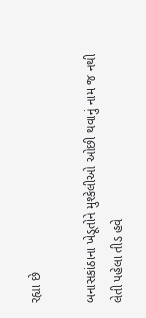રહ્યા છે

બનાસકાંઠાના ખેડૂતોને મુશ્કેલીઓ ઓછી થવાનું નામ જ નથી લેતી પહેલા તીડ હવે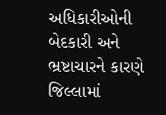અધિકારીઓની બેદકારી અને ભ્રષ્ટાચારને કારણે જિલ્લામાં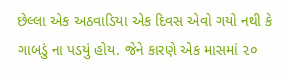છેલ્લા એક અઠવાડિયા એક દિવસ એવો ગયો નથી કે ગાબડું ના પડયું હોય. જેને કારણે એક માસમાં ૨૦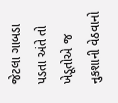જેટલા ગાબડા પડતા અંતે તો ખેડૂતોએ જ નુકશાની વેઠવાનો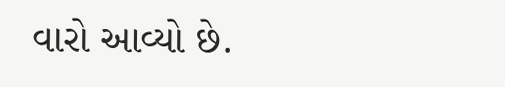વારો આવ્યો છે.